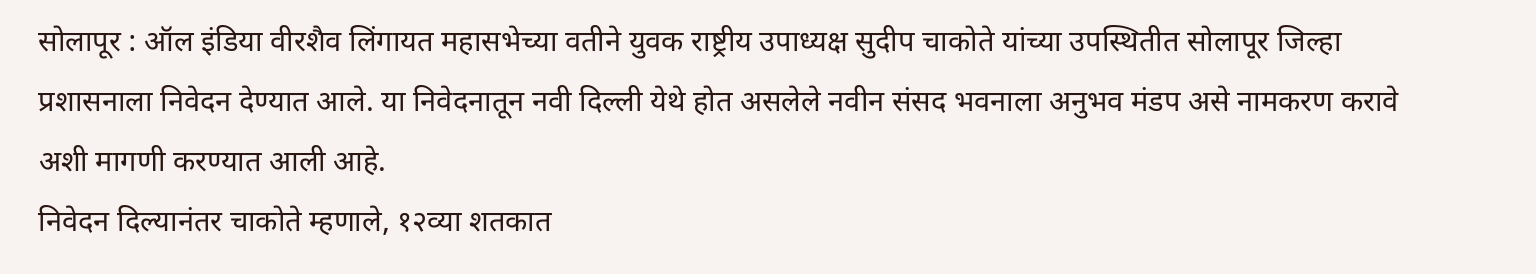सोलापूर : ऑल इंडिया वीरशैव लिंगायत महासभेच्या वतीने युवक राष्ट्रीय उपाध्यक्ष सुदीप चाकोते यांच्या उपस्थितीत सोलापूर जिल्हा प्रशासनाला निवेदन देण्यात आले. या निवेदनातून नवी दिल्ली येथे होत असलेले नवीन संसद भवनाला अनुभव मंडप असे नामकरण करावे अशी मागणी करण्यात आली आहे.
निवेदन दिल्यानंतर चाकोते म्हणाले, १२व्या शतकात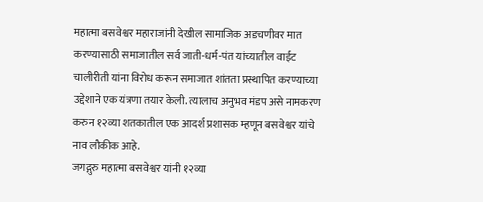महात्मा बसवेश्वर महाराजांनी देखील सामाजिक अडचणीवर मात करण्यासाठी समाजातील सर्व जाती-धर्म-पंत यांच्यातील वाईट चालीरीती यांना विरोध करून समाजात शांतता प्रस्थापित करण्याच्या उद्देशाने एक यंत्रणा तयार केली. त्यालाच अनुभव मंडप असे नामकरण करुन १२व्या शतकातील एक आदर्श प्रशासक म्हणून बसवेश्वर यांचे नाव लौकीक आहे.
जगद्गुरु महात्मा बसवेश्वर यांनी १२व्या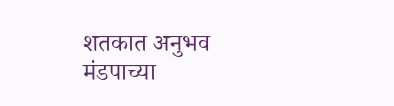शतकात अनुभव मंडपाच्या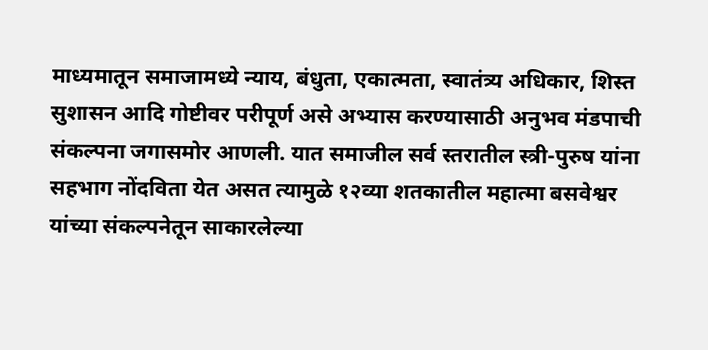माध्यमातून समाजामध्ये न्याय, बंधुता, एकात्मता, स्वातंत्र्य अधिकार, शिस्त सुशासन आदि गोष्टीवर परीपूर्ण असे अभ्यास करण्यासाठी अनुभव मंडपाची संकल्पना जगासमोर आणली. यात समाजील सर्व स्तरातील स्त्री-पुरुष यांना सहभाग नोंदविता येत असत त्यामुळे १२व्या शतकातील महात्मा बसवेश्वर यांच्या संकल्पनेतून साकारलेल्या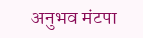अनुभव मंटपा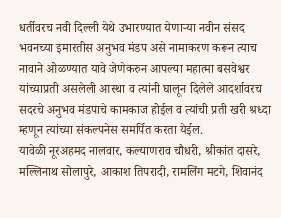धर्तीवरच नवी दिल्ली येथे उभारण्यात येणाऱ्या नवीन संसद भवनच्या इमारतीस अनुभव मंडप असे नामाकरण करून त्याच नावाने ओळण्यात यावे जेणेकरुन आपल्या महात्मा बसवेश्वर यांच्याप्रती असलेली आस्था व त्यांनी घालून दिलेले आदर्शावरच सदरचे अनुभव मंडपाचे कामकाज होईल व त्यांची प्रती खरी श्रध्दा म्हणून त्यांच्या संकल्पनेस समर्पित करता येईल.
यावेळी नूरअहमद नालवार, कल्याणराव चौधरी, श्रीकांत दासरे, मल्लिनाथ सोलापुरे, आकाश तिपरादी, रामलिंग मटगे, शिवानंद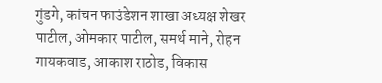गुंडगे, कांचन फाउंडेशन शाखा अध्यक्ष शेखर पाटील, ओमकार पाटील, समर्थ माने, रोहन गायकवाड, आकाश राठोड, विकास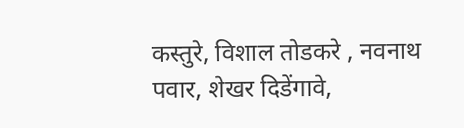कस्तुरे, विशाल तोडकरे , नवनाथ पवार, शेखर दिडेंगावे,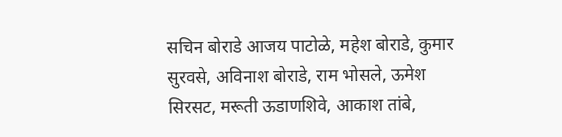सचिन बोराडे आजय पाटोळे, महेश बोराडे, कुमार सुरवसे, अविनाश बोराडे, राम भोसले, ऊमेश सिरसट, मरूती ऊडाणशिवे, आकाश तांबे,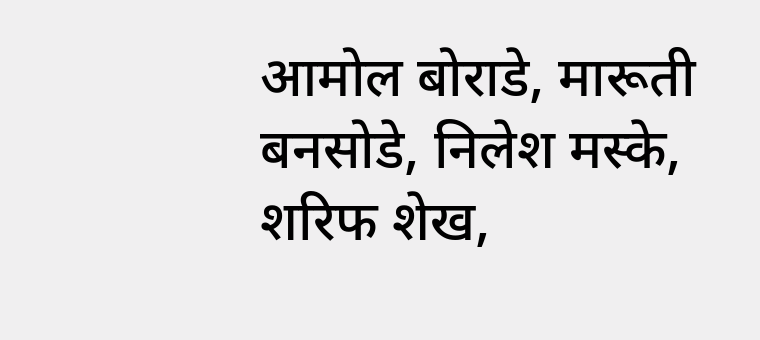आमोल बोराडे, मारूती बनसोडे, निलेश मस्के, शरिफ शेख,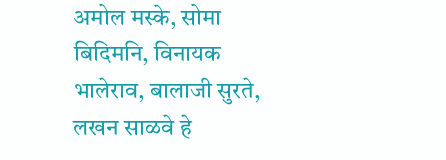अमोल मस्के, सोमा बिदिमनि, विनायक भालेराव, बालाजी सुरते, लखन साळवे हे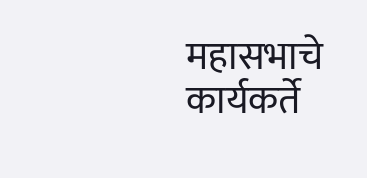महासभाचे कार्यकर्ते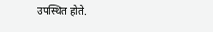उपस्थित होते.